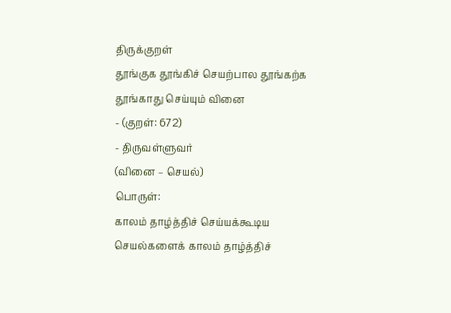திருக்குறள்
தூங்குக தூங்கிச் செயற்பால தூங்கற்க
தூங்காது செய்யும் வினை
- (குறள்: 672)
- திருவள்ளுவர்
(வினை – செயல்)
பொருள்:
காலம் தாழ்த்திச் செய்யக்கூடிய செயல்களைக் காலம் தாழ்த்திச்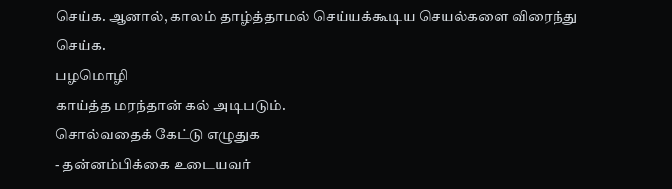செய்க. ஆனால், காலம் தாழ்த்தாமல் செய்யக்கூடிய செயல்களை விரைந்து செய்க.
பழமொழி
காய்த்த மரந்தான் கல் அடிபடும்.
சொல்வதைக் கேட்டு எழுதுக
- தன்னம்பிக்கை உடையவர்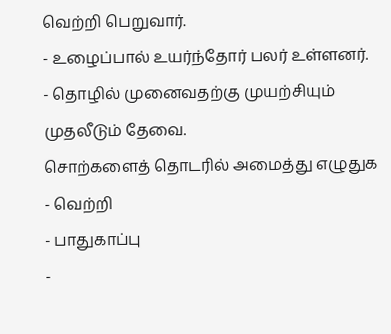வெற்றி பெறுவார்.
- உழைப்பால் உயர்ந்தோர் பலர் உள்ளனர்.
- தொழில் முனைவதற்கு முயற்சியும் முதலீடும் தேவை.
சொற்களைத் தொடரில் அமைத்து எழுதுக
- வெற்றி
- பாதுகாப்பு
-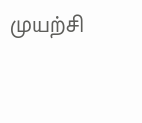முயற்சி